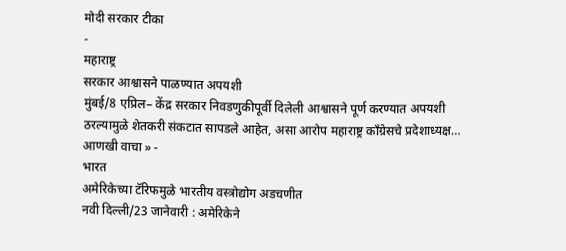मोदी सरकार टीका
-
महाराष्ट्र
सरकार आश्वासने पाळण्यात अपयशी
मुंबई/8 एप्रिल– केंद्र सरकार निवडणुकीपूर्वी दिलेली आश्वासने पूर्ण करण्यात अपयशी ठरल्यामुळे शेतकरी संकटात सापडले आहेत, असा आरोप महाराष्ट्र काँग्रेसचे प्रदेशाध्यक्ष…
आणखी वाचा » -
भारत
अमेरिकेच्या टॅरिफमुळे भारतीय वस्त्रोद्योग अडचणीत
नवी दिल्ली/23 जानेवारी : अमेरिकेने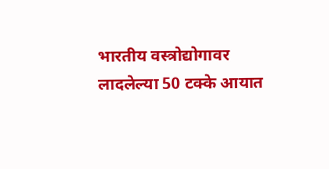भारतीय वस्त्रोद्योगावर लादलेल्या 50 टक्के आयात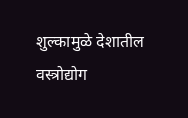शुल्कामुळे देशातील वस्त्रोद्योग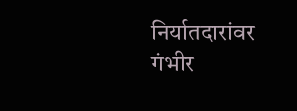निर्यातदारांवर गंभीर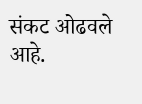संकट ओढवले आहे.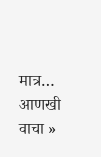मात्र…
आणखी वाचा »